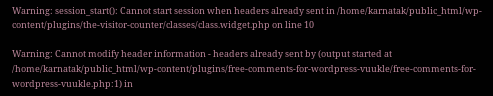Warning: session_start(): Cannot start session when headers already sent in /home/karnatak/public_html/wp-content/plugins/the-visitor-counter/classes/class.widget.php on line 10

Warning: Cannot modify header information - headers already sent by (output started at /home/karnatak/public_html/wp-content/plugins/free-comments-for-wordpress-vuukle/free-comments-for-wordpress-vuukle.php:1) in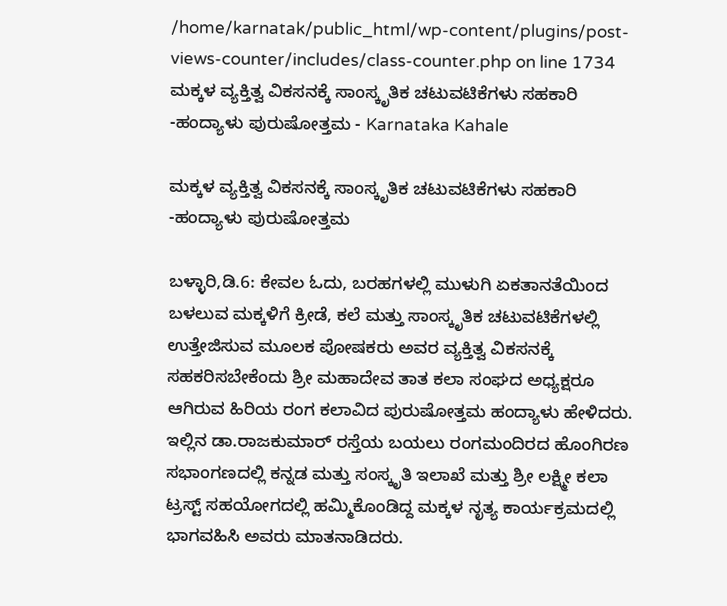/home/karnatak/public_html/wp-content/plugins/post-views-counter/includes/class-counter.php on line 1734
ಮಕ್ಕಳ ವ್ಯಕ್ತಿತ್ವ ವಿಕಸನಕ್ಕೆ ಸಾಂಸ್ಕೃತಿಕ‌ ಚಟುವಟಿಕೆಗಳು ಸಹಕಾರಿ -ಹಂದ್ಯಾಳು ಪುರುಷೋತ್ತಮ - Karnataka Kahale

ಮಕ್ಕಳ ವ್ಯಕ್ತಿತ್ವ ವಿಕಸನಕ್ಕೆ ಸಾಂಸ್ಕೃತಿಕ‌ ಚಟುವಟಿಕೆಗಳು ಸಹಕಾರಿ -ಹಂದ್ಯಾಳು ಪುರುಷೋತ್ತಮ

ಬಳ್ಳಾರಿ,ಡಿ.6: ಕೇವಲ ಓದು, ಬರಹಗಳಲ್ಲಿ ಮುಳುಗಿ ಏಕತಾನತೆಯಿಂದ ಬಳಲುವ ಮಕ್ಕಳಿಗೆ ಕ್ರೀಡೆ, ಕಲೆ ಮತ್ತು ಸಾಂಸ್ಕೃತಿಕ ಚಟುವಟಿಕೆಗಳಲ್ಲಿ ಉತ್ತೇಜಿಸುವ ಮೂಲಕ ಪೋಷಕರು ಅವರ ವ್ಯಕ್ತಿತ್ವ ವಿಕಸನಕ್ಕೆ ಸಹಕರಿಸಬೇಕೆಂದು ಶ್ರೀ ಮಹಾದೇವ ತಾತ ಕಲಾ ಸಂಘದ ಅಧ್ಯಕ್ಷರೂ ಆಗಿರುವ ಹಿರಿಯ ರಂಗ ಕಲಾವಿದ ಪುರುಷೋತ್ತಮ ಹಂದ್ಯಾಳು ಹೇಳಿದರು.
ಇಲ್ಲಿನ ಡಾ.ರಾಜಕುಮಾರ್ ರಸ್ತೆಯ ಬಯಲು ರಂಗಮಂದಿರದ ಹೊಂಗಿರಣ ಸಭಾಂಗಣದಲ್ಲಿ ಕನ್ನಡ ಮತ್ತು ಸಂಸ್ಕೃತಿ ಇಲಾಖೆ ಮತ್ತು ಶ್ರೀ ಲಕ್ಷ್ಮೀ ಕಲಾ ಟ್ರಸ್ಟ್ ಸಹಯೋಗದಲ್ಲಿ ಹಮ್ಮಿಕೊಂಡಿದ್ದ ಮಕ್ಕಳ ನೃತ್ಯ ಕಾರ್ಯಕ್ರಮದಲ್ಲಿ ಭಾಗವಹಿಸಿ ಅವರು ಮಾತನಾಡಿದರು.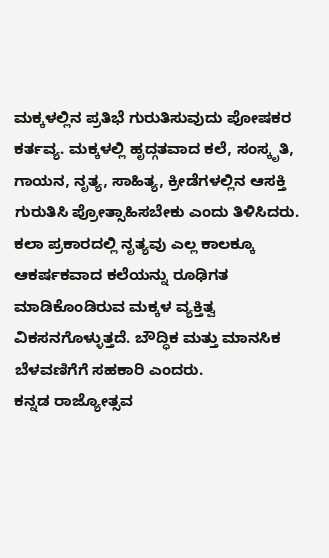ಮಕ್ಕಳಲ್ಲಿನ ಪ್ರತಿಭೆ ಗುರುತಿಸುವುದು ಪೋಷಕರ ಕರ್ತವ್ಯ. ಮಕ್ಕಳಲ್ಲಿ ಹೃದ್ಗತವಾದ ಕಲೆ, ಸಂಸ್ಕೃತಿ, ಗಾಯನ, ನೃತ್ಯ, ಸಾಹಿತ್ಯ, ಕ್ರೀಡೆಗಳಲ್ಲಿನ ಆಸಕ್ತಿ ಗುರುತಿಸಿ ಪ್ರೋತ್ಸಾಹಿಸಬೇಕು ಎಂದು ತಿಳಿಸಿದರು.
ಕಲಾ ಪ್ರಕಾರದಲ್ಲಿ ನೃತ್ಯವು ಎಲ್ಲ ಕಾಲಕ್ಕೂ ಆಕರ್ಷಕವಾದ ಕಲೆಯನ್ನು ರೂಢಿಗತ ಮಾಡಿಕೊಂಡಿರುವ ಮಕ್ಕಳ ವ್ಯಕ್ತಿತ್ವ ವಿಕಸನಗೊಳ್ಳುತ್ತದೆ. ಬೌದ್ಧಿಕ ಮತ್ತು ಮಾನಸಿಕ ಬೆಳವಣಿಗೆಗೆ ಸಹಕಾರಿ ಎಂದರು.
ಕನ್ನಡ ರಾಜ್ಯೋತ್ಸವ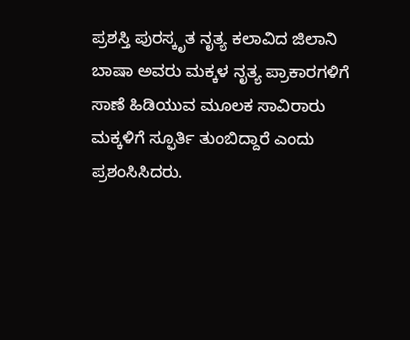ಪ್ರಶಸ್ತಿ ಪುರಸ್ಕೃತ ನೃತ್ಯ ಕಲಾವಿದ ಜಿಲಾನಿ ಬಾಷಾ ಅವರು ಮಕ್ಕಳ ನೃತ್ಯ ಪ್ರಾಕಾರಗಳಿಗೆ ಸಾಣೆ ಹಿಡಿಯುವ ಮೂಲಕ ಸಾವಿರಾರು ಮಕ್ಕಳಿಗೆ ಸ್ಫೂರ್ತಿ ತುಂಬಿದ್ದಾರೆ ಎಂದು ಪ್ರಶಂಸಿಸಿದರು.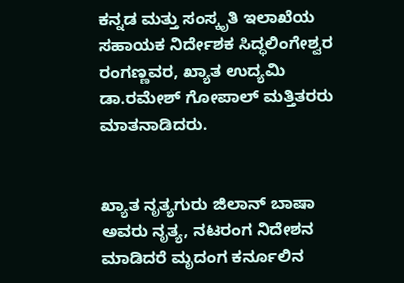ಕನ್ನಡ ಮತ್ತು ಸಂಸ್ಕೃತಿ ಇಲಾಖೆಯ ಸಹಾಯಕ ನಿರ್ದೇಶಕ ಸಿದ್ಧಲಿಂಗೇಶ್ವರ ರಂಗಣ್ಣವರ, ಖ್ಯಾತ ಉದ್ಯಮಿ ಡಾ.ರಮೇಶ್ ಗೋಪಾಲ್ ಮತ್ತಿತರರು ಮಾತನಾಡಿದರು.


ಖ್ಯಾತ ನೃತ್ಯಗುರು ಜಿಲಾನ್ ಬಾಷಾ ಅವರು ನೃತ್ಯ, ನಟರಂಗ ನಿದೇಶನ ಮಾಡಿದರೆ ಮೃದಂಗ ಕರ್ನೂಲಿನ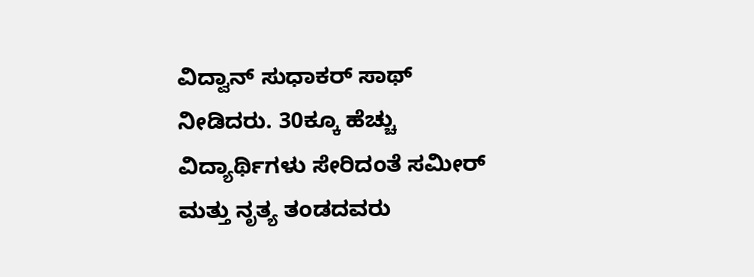ವಿದ್ವಾನ್ ಸುಧಾಕರ್ ಸಾಥ್ ನೀಡಿದರು. 30ಕ್ಕೂ ಹೆಚ್ಚು ವಿದ್ಯಾರ್ಥಿಗಳು ಸೇರಿದಂತೆ ಸಮೀರ್ ಮತ್ತು ನೃತ್ಯ ತಂಡದವರು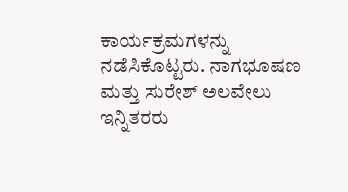ಕಾರ್ಯಕ್ರಮಗಳನ್ನು ನಡೆಸಿಕೊಟ್ಟರು. ನಾಗಭೂಷಣ ಮತ್ತು ಸುರೇಶ್ ಅಲವೇಲು ಇನ್ನಿತರರು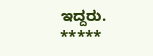ಇದ್ದರು.
*****